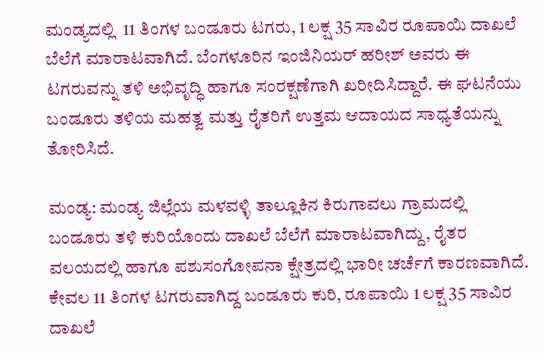ಮಂಡ್ಯದಲ್ಲಿ  11 ತಿಂಗಳ ಬಂಡೂರು ಟಗರು, 1 ಲಕ್ಷ 35 ಸಾವಿರ ರೂಪಾಯಿ ದಾಖಲೆ ಬೆಲೆಗೆ ಮಾರಾಟವಾಗಿದೆ. ಬೆಂಗಳೂರಿನ ಇಂಜಿನಿಯರ್ ಹರೀಶ್ ಅವರು ಈ ಟಗರುವನ್ನು ತಳಿ ಅಭಿವೃದ್ಧಿ ಹಾಗೂ ಸಂರಕ್ಷಣೆಗಾಗಿ ಖರೀದಿಸಿದ್ದಾರೆ. ಈ ಘಟನೆಯು ಬಂಡೂರು ತಳಿಯ ಮಹತ್ವ ಮತ್ತು ರೈತರಿಗೆ ಉತ್ತಮ ಆದಾಯದ ಸಾಧ್ಯತೆಯನ್ನು ತೋರಿಸಿದೆ.

ಮಂಡ್ಯ: ಮಂಡ್ಯ ಜಿಲ್ಲೆಯ ಮಳವಳ್ಳಿ ತಾಲ್ಲೂಕಿನ ಕಿರುಗಾವಲು ಗ್ರಾಮದಲ್ಲಿ ಬಂಡೂರು ತಳಿ ಕುರಿಯೊಂದು ದಾಖಲೆ ಬೆಲೆಗೆ ಮಾರಾಟವಾಗಿದ್ದು, ರೈತರ ವಲಯದಲ್ಲಿ ಹಾಗೂ ಪಶುಸಂಗೋಪನಾ ಕ್ಷೇತ್ರದಲ್ಲಿ ಭಾರೀ ಚರ್ಚೆಗೆ ಕಾರಣವಾಗಿದೆ. ಕೇವಲ 11 ತಿಂಗಳ ಟಗರುವಾಗಿದ್ದ ಬಂಡೂರು ಕುರಿ, ರೂಪಾಯಿ 1 ಲಕ್ಷ 35 ಸಾವಿರ ದಾಖಲೆ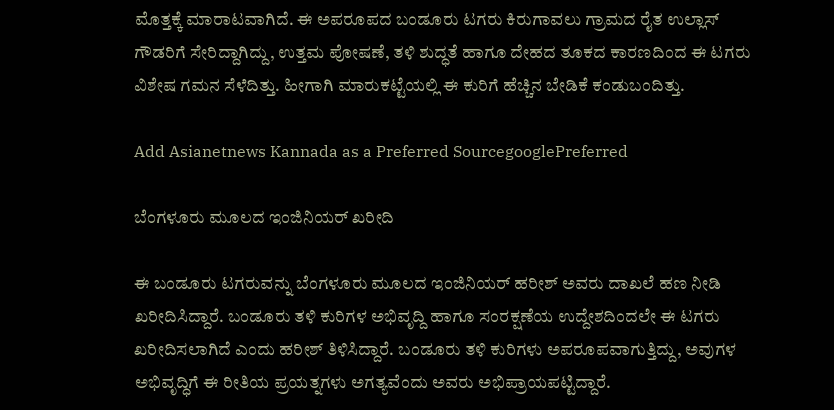ಮೊತ್ತಕ್ಕೆ ಮಾರಾಟವಾಗಿದೆ. ಈ ಅಪರೂಪದ ಬಂಡೂರು ಟಗರು ಕಿರುಗಾವಲು ಗ್ರಾಮದ ರೈತ ಉಲ್ಲಾಸ್ ಗೌಡರಿಗೆ ಸೇರಿದ್ದಾಗಿದ್ದು, ಉತ್ತಮ ಪೋಷಣೆ, ತಳಿ ಶುದ್ಧತೆ ಹಾಗೂ ದೇಹದ ತೂಕದ ಕಾರಣದಿಂದ ಈ ಟಗರು ವಿಶೇಷ ಗಮನ ಸೆಳೆದಿತ್ತು. ಹೀಗಾಗಿ ಮಾರುಕಟ್ಟೆಯಲ್ಲಿ ಈ ಕುರಿಗೆ ಹೆಚ್ಚಿನ ಬೇಡಿಕೆ ಕಂಡುಬಂದಿತ್ತು.

Add Asianetnews Kannada as a Preferred SourcegooglePreferred

ಬೆಂಗಳೂರು ಮೂಲದ ಇಂಜಿನಿಯರ್ ಖರೀದಿ

ಈ ಬಂಡೂರು ಟಗರುವನ್ನು ಬೆಂಗಳೂರು ಮೂಲದ ಇಂಜಿನಿಯರ್ ಹರೀಶ್ ಅವರು ದಾಖಲೆ ಹಣ ನೀಡಿ ಖರೀದಿಸಿದ್ದಾರೆ. ಬಂಡೂರು ತಳಿ ಕುರಿಗಳ ಅಭಿವೃದ್ದಿ ಹಾಗೂ ಸಂರಕ್ಷಣೆಯ ಉದ್ದೇಶದಿಂದಲೇ ಈ ಟಗರು ಖರೀದಿಸಲಾಗಿದೆ ಎಂದು ಹರೀಶ್ ತಿಳಿಸಿದ್ದಾರೆ. ಬಂಡೂರು ತಳಿ ಕುರಿಗಳು ಅಪರೂಪವಾಗುತ್ತಿದ್ದು, ಅವುಗಳ ಅಭಿವೃದ್ಧಿಗೆ ಈ ರೀತಿಯ ಪ್ರಯತ್ನಗಳು ಅಗತ್ಯವೆಂದು ಅವರು ಅಭಿಪ್ರಾಯಪಟ್ಟಿದ್ದಾರೆ.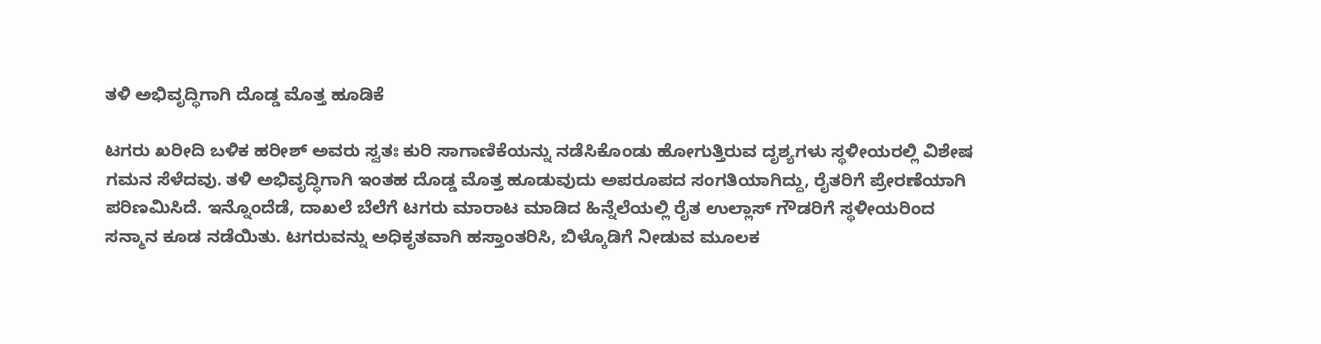ತಳಿ ಅಭಿವೃದ್ಧಿಗಾಗಿ ದೊಡ್ಡ ಮೊತ್ತ ಹೂಡಿಕೆ

ಟಗರು ಖರೀದಿ ಬಳಿಕ ಹರೀಶ್ ಅವರು ಸ್ವತಃ ಕುರಿ ಸಾಗಾಣಿಕೆಯನ್ನು ನಡೆಸಿಕೊಂಡು ಹೋಗುತ್ತಿರುವ ದೃಶ್ಯಗಳು ಸ್ಥಳೀಯರಲ್ಲಿ ವಿಶೇಷ ಗಮನ ಸೆಳೆದವು. ತಳಿ ಅಭಿವೃದ್ಧಿಗಾಗಿ ಇಂತಹ ದೊಡ್ಡ ಮೊತ್ತ ಹೂಡುವುದು ಅಪರೂಪದ ಸಂಗತಿಯಾಗಿದ್ದು, ರೈತರಿಗೆ ಪ್ರೇರಣೆಯಾಗಿ ಪರಿಣಮಿಸಿದೆ. ಇನ್ನೊಂದೆಡೆ, ದಾಖಲೆ ಬೆಲೆಗೆ ಟಗರು ಮಾರಾಟ ಮಾಡಿದ ಹಿನ್ನೆಲೆಯಲ್ಲಿ ರೈತ ಉಲ್ಲಾಸ್ ಗೌಡರಿಗೆ ಸ್ಥಳೀಯರಿಂದ ಸನ್ಮಾನ ಕೂಡ ನಡೆಯಿತು. ಟಗರುವನ್ನು ಅಧಿಕೃತವಾಗಿ ಹಸ್ತಾಂತರಿಸಿ, ಬಿಳ್ಕೊಡಿಗೆ ನೀಡುವ ಮೂಲಕ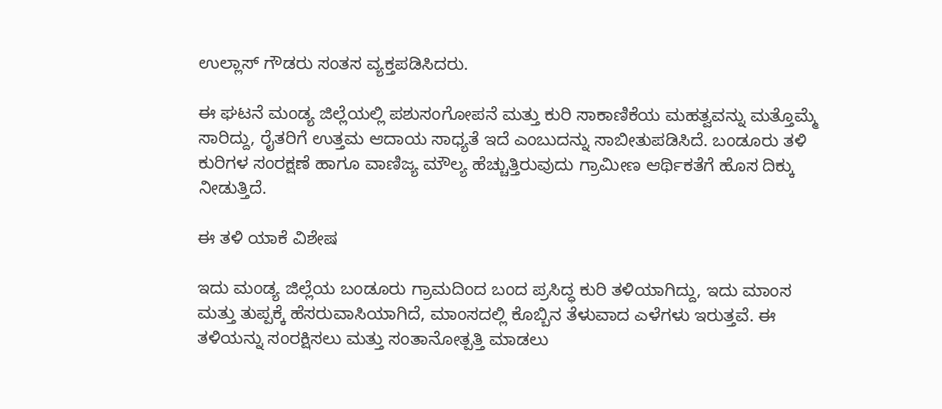ಉಲ್ಲಾಸ್ ಗೌಡರು ಸಂತಸ ವ್ಯಕ್ತಪಡಿಸಿದರು.

ಈ ಘಟನೆ ಮಂಡ್ಯ ಜಿಲ್ಲೆಯಲ್ಲಿ ಪಶುಸಂಗೋಪನೆ ಮತ್ತು ಕುರಿ ಸಾಕಾಣಿಕೆಯ ಮಹತ್ವವನ್ನು ಮತ್ತೊಮ್ಮೆ ಸಾರಿದ್ದು, ರೈತರಿಗೆ ಉತ್ತಮ ಆದಾಯ ಸಾಧ್ಯತೆ ಇದೆ ಎಂಬುದನ್ನು ಸಾಬೀತುಪಡಿಸಿದೆ. ಬಂಡೂರು ತಳಿ ಕುರಿಗಳ ಸಂರಕ್ಷಣೆ ಹಾಗೂ ವಾಣಿಜ್ಯ ಮೌಲ್ಯ ಹೆಚ್ಚುತ್ತಿರುವುದು ಗ್ರಾಮೀಣ ಆರ್ಥಿಕತೆಗೆ ಹೊಸ ದಿಕ್ಕು ನೀಡುತ್ತಿದೆ.

ಈ ತಳಿ ಯಾಕೆ ವಿಶೇಷ

ಇದು ಮಂಡ್ಯ ಜಿಲ್ಲೆಯ ಬಂಡೂರು ಗ್ರಾಮದಿಂದ ಬಂದ ಪ್ರಸಿದ್ಧ ಕುರಿ ತಳಿಯಾಗಿದ್ದು, ಇದು ಮಾಂಸ ಮತ್ತು ತುಪ್ಪಕ್ಕೆ ಹೆಸರುವಾಸಿಯಾಗಿದೆ, ಮಾಂಸದಲ್ಲಿ ಕೊಬ್ಬಿನ ತೆಳುವಾದ ಎಳೆಗಳು ಇರುತ್ತವೆ. ಈ ತಳಿಯನ್ನು ಸಂರಕ್ಷಿಸಲು ಮತ್ತು ಸಂತಾನೋತ್ಪತ್ತಿ ಮಾಡಲು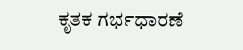ಕೃತಕ ಗರ್ಭಧಾರಣೆ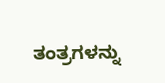ತಂತ್ರಗಳನ್ನು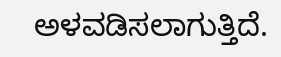ಅಳವಡಿಸಲಾಗುತ್ತಿದೆ.